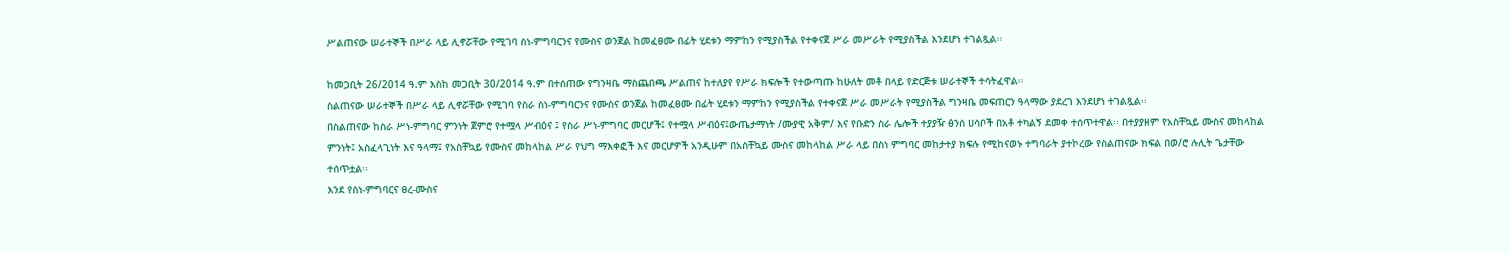ሥልጠናው ሠራተኞች በሥራ ላይ ሊኖሯቸው የሚገባ ስነ-ምግባርንና የሙስና ወንጀል ከመፈፀሙ በፊት ሂደቱን ማምከን የሚያስችል የተቀናጀ ሥራ መሥራት የሚያስችል እንደሆነ ተገልጿል፡፡

ከመጋቢት 26/2014 ዓ.ም እስከ መጋቢት 30/2014 ዓ.ም በተሰጠው የግንዛቤ ማስጨበጫ ሥልጠና ከተለያየ የሥራ ክፍሎች የተውጣጡ ከሁለት መቶ በላይ የድርጅቱ ሠራተኞች ተሳትፈዋል፡፡
ስልጠናው ሠራተኞች በሥራ ላይ ሊኖሯቸው የሚገባ የስራ ስነ-ምግባርንና የሙስና ወንጀል ከመፈፀሙ በፊት ሂደቱን ማምከን የሚያስችል የተቀናጀ ሥራ መሥራት የሚያስችል ግንዛቤ መፍጠርን ዓላማው ያደረገ እንደሆነ ተገልጿል፡፡
በስልጠናው ከስራ ሥነ-ምግባር ምንነት ጀምሮ የተሟላ ሥብዕና ፤ የስራ ሥነ-ምግባር መርሆች፤ የተሟላ ሥብዕና፤ውጤታማነት /ሙያዊ አቅም/ እና የቡድን ስራ ሌሎች ተያያዥ ፅንሰ ሀሳቦች በአቶ ተካልኝ ደመቀ ተሰጥተዋል፡፡ በተያያዘም የአስቸኳይ ሙስና መከላከል ምንነት፤ አስፈላጊነት እና ዓላማ፤ የአስቸኳይ የሙስና መከላከል ሥራ የህግ ማእቀፎች እና መርሆዎች አንዲሁም በአስቸኳይ ሙስና መከላከል ሥራ ላይ በስነ ምግባር መከታተያ ክፍሉ የሚከናወኑ ተግባራት ያተኮረው የስልጠናው ክፍል በወ/ሮ ሉሊት ጌታቸው ተሰጥቷል፡፡
እንደ የስነ-ምግባርና ፀረ-ሙስና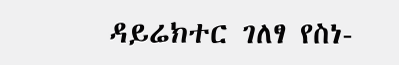ዳይሬክተር ገለፃ የስነ-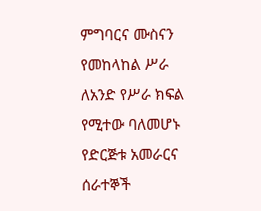ምግባርና ሙስናን የመከላከል ሥራ ለአንድ የሥራ ክፍል የሚተው ባለመሆኑ የድርጅቱ አመራርና ሰራተኞች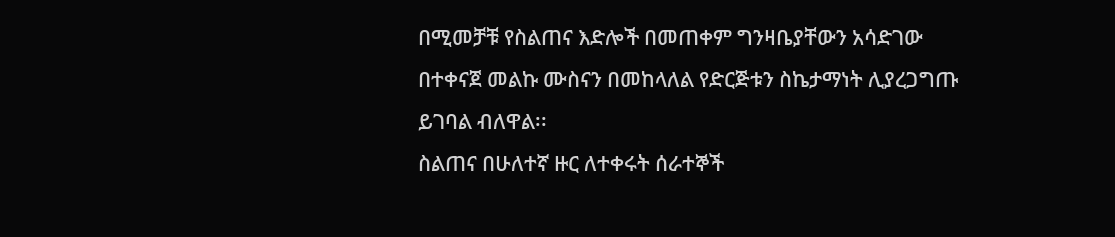በሚመቻቹ የስልጠና እድሎች በመጠቀም ግንዛቤያቸውን አሳድገው በተቀናጀ መልኩ ሙስናን በመከላለል የድርጅቱን ስኬታማነት ሊያረጋግጡ ይገባል ብለዋል፡፡
ስልጠና በሁለተኛ ዙር ለተቀሩት ሰራተኞች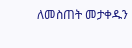ለመስጠት መታቀዱን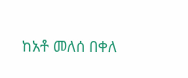ከአቶ መለሰ በቀለ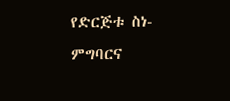የድርጅቱ ስነ-ምግባርና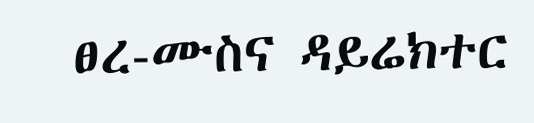ፀረ-ሙስና ዳይሬክተር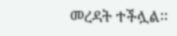መረዳት ተችሏል፡፡